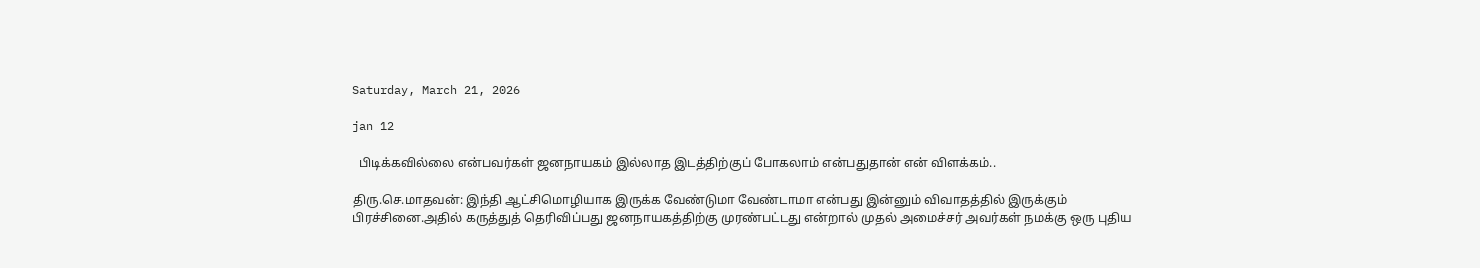Saturday, March 21, 2026

jan 12

  பிடிக்கவில்லை என்பவர்கள் ஜனநாயகம் இல்லாத இடத்திற்குப் போகலாம் என்பதுதான் என் விளக்கம்..

திரு.செ.மாதவன்: இந்தி ஆட்சிமொழியாக இருக்க வேண்டுமா வேண்டாமா என்பது இன்னும் விவாதத்தில் இருக்கும் பிரச்சினை.அதில் கருத்துத் தெரிவிப்பது ஜனநாயகத்திற்கு முரண்பட்டது என்றால் முதல் அமைச்சர் அவர்கள் நமக்கு ஒரு புதிய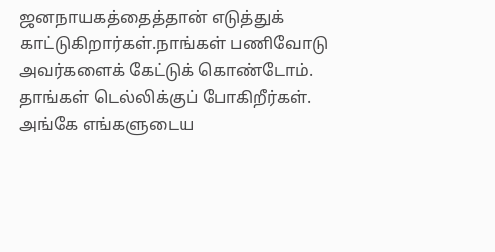ஜனநாயகத்தைத்தான் எடுத்துக் காட்டுகிறார்கள்.நாங்கள் பணிவோடு அவர்களைக் கேட்டுக் கொண்டோம். தாங்கள் டெல்லிக்குப் போகிறீர்கள். அங்கே எங்களுடைய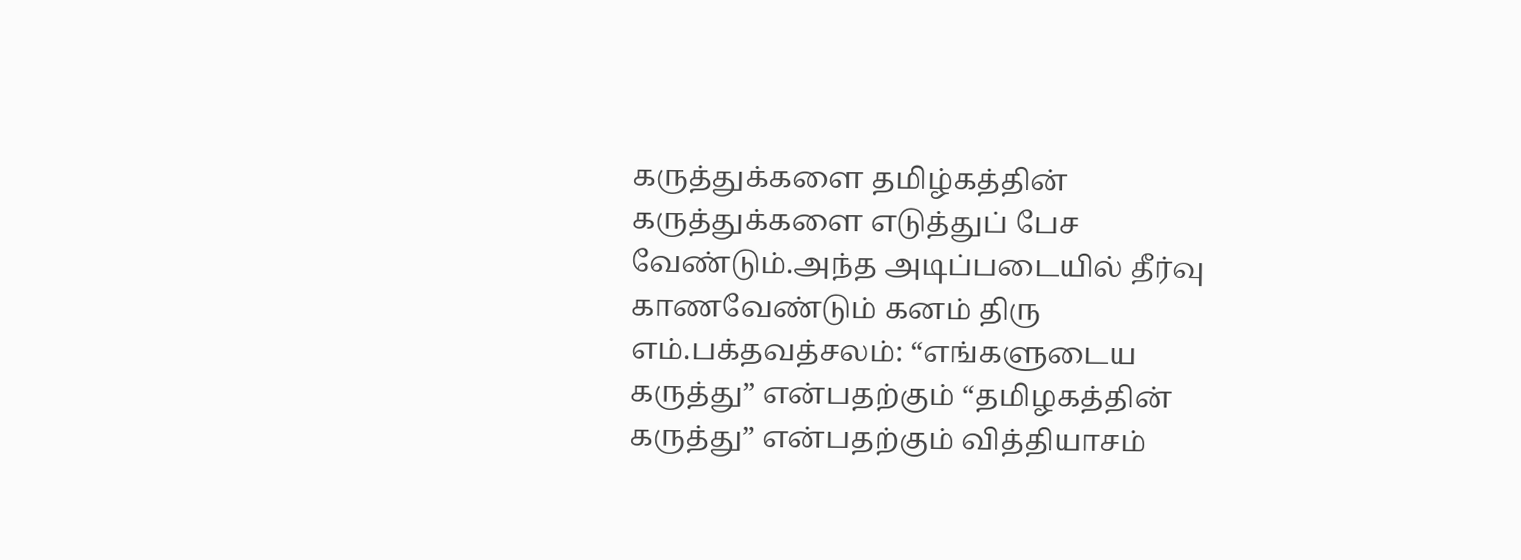கருத்துக்களை தமிழ்கத்தின் கருத்துக்களை எடுத்துப் பேச வேண்டும்.அந்த அடிப்படையில் தீர்வு காணவேண்டும் கனம் திரு எம்.பக்தவத்சலம்: “எங்களுடைய கருத்து” என்பதற்கும் “தமிழகத்தின் கருத்து” என்பதற்கும் வித்தியாசம்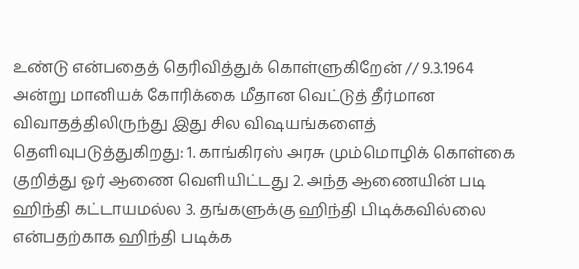உண்டு என்பதைத் தெரிவித்துக் கொள்ளுகிறேன் // 9.3.1964 அன்று மானியக் கோரிக்கை மீதான வெட்டுத் தீர்மான விவாதத்திலிருந்து இது சில விஷயங்களைத் தெளிவுபடுத்துகிறது: 1. காங்கிரஸ் அரசு மும்மொழிக் கொள்கை குறித்து ஓர் ஆணை வெளியிட்டது 2. அந்த ஆணையின் படி ஹிந்தி கட்டாயமல்ல 3. தங்களுக்கு ஹிந்தி பிடிக்கவில்லை என்பதற்காக ஹிந்தி படிக்க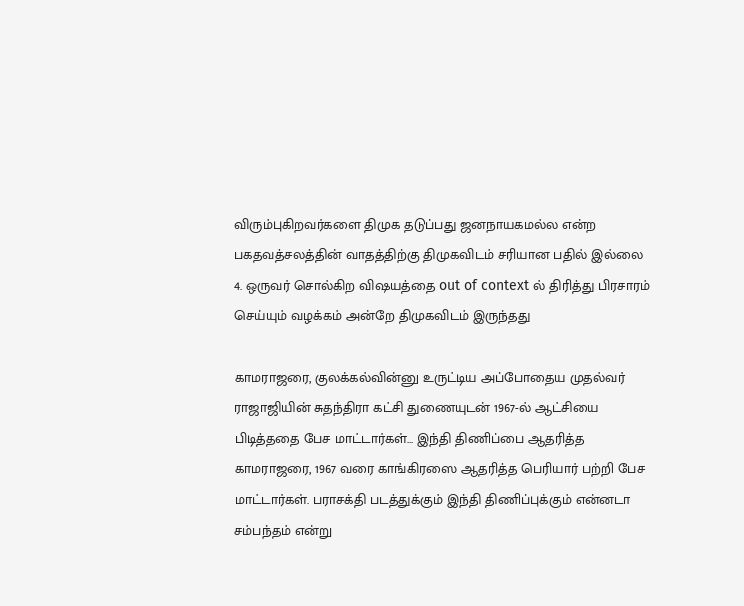விரும்புகிறவர்களை திமுக தடுப்பது ஜனநாயகமல்ல என்ற பகதவத்சலத்தின் வாதத்திற்கு திமுகவிடம் சரியான பதில் இல்லை 4. ஒருவர் சொல்கிற விஷயத்தை out of context ல் திரித்து பிரசாரம் செய்யும் வழக்கம் அன்றே திமுகவிடம் இருந்தது

காமராஜரை, குலக்கல்வின்னு உருட்டிய அப்போதைய முதல்வர் ராஜாஜியின் சுதந்திரா கட்சி துணையுடன் 1967-ல் ஆட்சியை பிடித்ததை பேச மாட்டார்கள்... இந்தி திணிப்பை ஆதரித்த காமராஜரை, 1967 வரை காங்கிரஸை ஆதரித்த பெரியார் பற்றி பேச மாட்டார்கள். பராசக்தி படத்துக்கும் இந்தி திணிப்புக்கும் என்னடா சம்பந்தம் என்று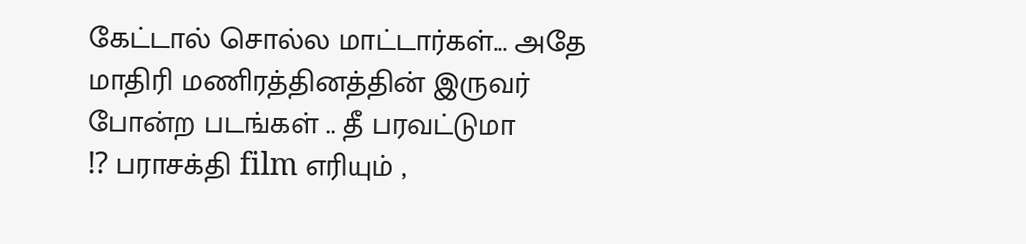கேட்டால் சொல்ல மாட்டார்கள்... அதே மாதிரி மணிரத்தினத்தின் இருவர் போன்ற படங்கள் .. தீ பரவட்டுமா
⁉ பராசக்தி film எரியும் ,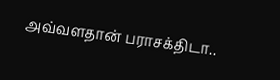அவ்வளதான் பராசக்திடா..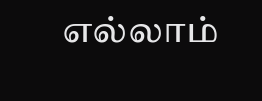எல்லாம்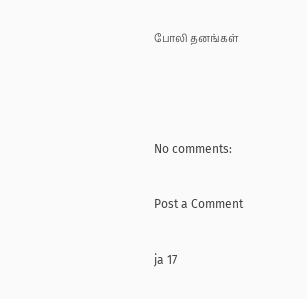போலி தனங்கள்



No comments:

Post a Comment

ja 17